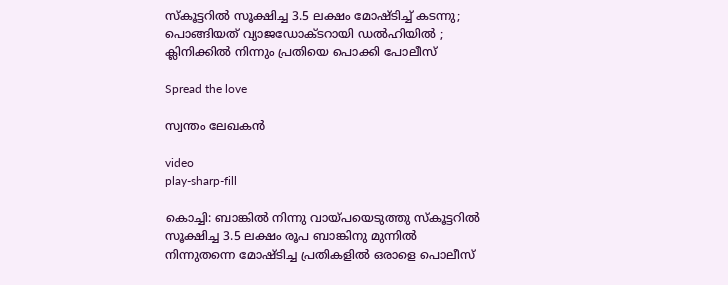സ്കൂട്ടറില്‍ സൂക്ഷിച്ച 3.5 ലക്ഷം മോഷ്ടിച്ച് കടന്നു; പൊങ്ങിയത് വ്യാജഡോക്ടറായി ഡൽഹിയിൽ ; ക്ലിനിക്കില്‍ നിന്നും പ്രതിയെ പൊക്കി പോലീസ്

Spread the love

സ്വന്തം ലേഖകൻ

video
play-sharp-fill

കൊച്ചി: ബാങ്കിൽ നിന്നു വായ്പയെടുത്തു സ്കൂട്ടറിൽ സൂക്ഷിച്ച 3.5 ലക്ഷം രൂപ ബാങ്കിനു മുന്നിൽ നിന്നുതന്നെ മോഷ്ടിച്ച പ്രതികളിൽ ഒരാളെ പൊലീസ്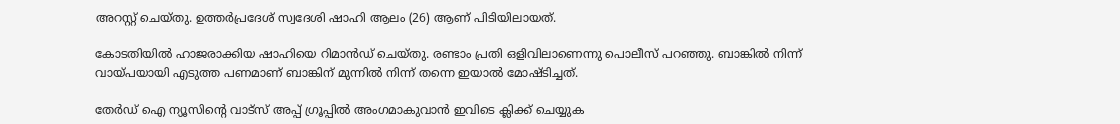അറസ്റ്റ് ചെയ്തു. ഉത്തർപ്രദേശ് സ്വദേശി ഷാഹി ആലം (26) ആണ് പിടിയിലായത്.

കോടതിയില്‍ ഹാജരാക്കിയ ഷാഹിയെ റിമാന്‍ഡ് ചെയ്തു. രണ്ടാം പ്രതി ഒളിവിലാണെന്നു പൊലീസ് പറഞ്ഞു. ബാങ്കില്‍ നിന്ന് വായ്പയായി എടുത്ത പണമാണ് ബാങ്കിന് മുന്നില്‍ നിന്ന് തന്നെ ഇയാൽ മോഷ്ടിച്ചത്.

തേർഡ് ഐ ന്യൂസിന്റെ വാട്സ് അപ്പ് ഗ്രൂപ്പിൽ അംഗമാകുവാൻ ഇവിടെ ക്ലിക്ക് ചെയ്യുക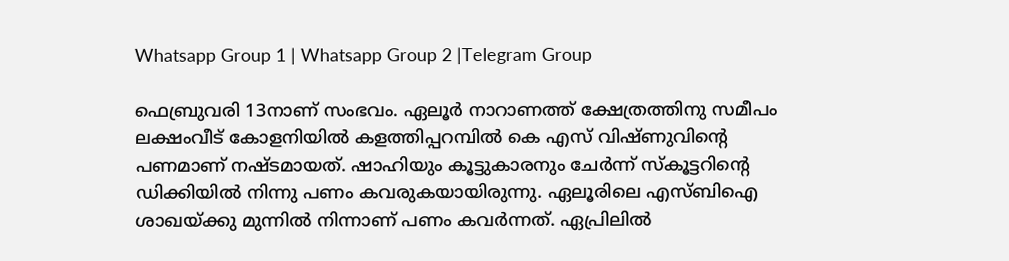Whatsapp Group 1 | Whatsapp Group 2 |Telegram Group

ഫെബ്രുവരി 13നാണ് സംഭവം. ഏലൂര്‍ നാറാണത്ത് ക്ഷേത്രത്തിനു സമീപം ലക്ഷംവീട് കോളനിയില്‍ കളത്തിപ്പറമ്പില്‍ കെ എസ് വിഷ്ണുവിന്റെ പണമാണ് നഷ്ടമായത്. ഷാഹിയും കൂട്ടുകാരനും ചേര്‍ന്ന് സ്‌കൂട്ടറിന്റെ ഡിക്കിയില്‍ നിന്നു പണം കവരുകയായിരുന്നു. ഏലൂരിലെ എസ്ബിഐ ശാഖയ്ക്കു മുന്നില്‍ നിന്നാണ് പണം കവര്‍ന്നത്. ഏപ്രിലില്‍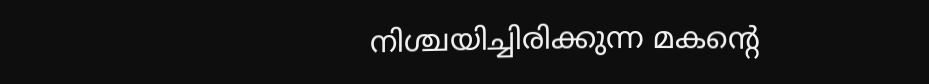നിശ്ചയിച്ചിരിക്കുന്ന മകന്റെ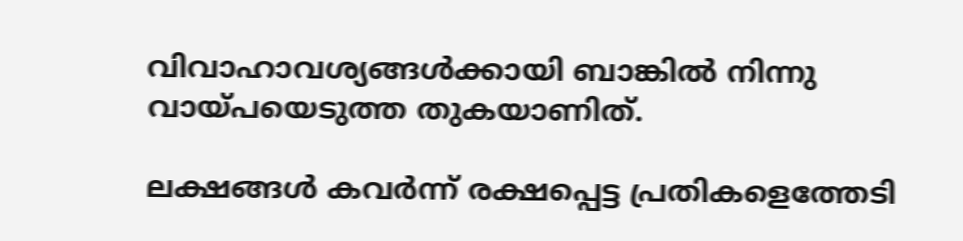വിവാഹാവശ്യങ്ങള്‍ക്കായി ബാങ്കില്‍ നിന്നു വായ്പയെടുത്ത തുകയാണിത്.

ലക്ഷങ്ങൾ കവർന്ന് രക്ഷപ്പെട്ട പ്രതികളെത്തേടി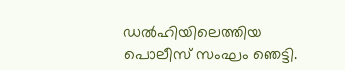ഡൽഹിയിലെത്തിയ പൊലീസ് സംഘം ഞെട്ടി.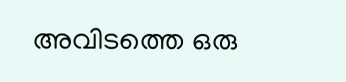അവിടത്തെ ഒരു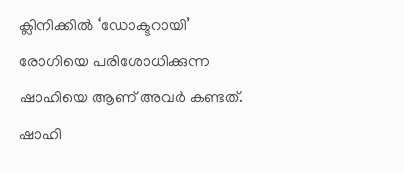ക്ലിനിക്കിൽ ‘ഡോക്ടറായ‌ി’ രോഗിയെ പരിശോധിക്കുന്ന ഷാഹിയെ ആണ് അവർ കണ്ടത്. ഷാഹി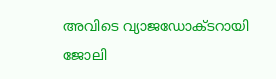അവിടെ വ്യാജഡോക്ടറായി ജോലി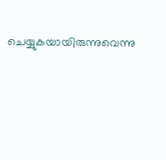ചെയ്യുകയായിരുന്നുവെന്നു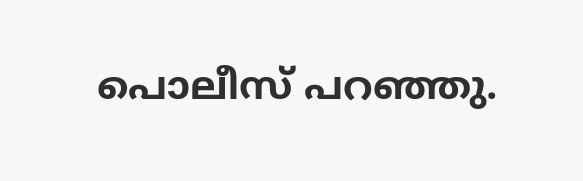പൊലീസ് പറഞ്ഞു.